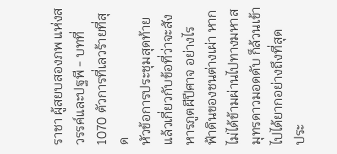ราชา ผู้สยบสองภพ แห่งสวรรค์และปฐพี - บทที่ 1070 ตัวการที่เลวร้ายที่สุด
หัวข้อการประชุมสุดท้ายแล้วเกี่ยวกับข้อที่ว่าจะสังหารภูตผีปีศาจ อย่างไร
ฟ้าดินของชนต่างเผ่า หากไม่ได้ข้ามผ่านไปทางมหาสมุทรดาวมอดดับ ก็ล้วนเข้าไปได้ยากอย่างถึงที่สุด
ประ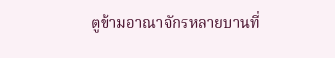ตูข้ามอาณาจักรหลายบานที่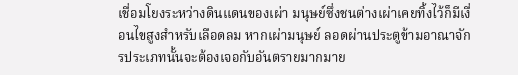เชื่อมโยงระหว่างดินแดนของเผ่า มนุษย์ซึ่งชนต่างเผ่าเคยทิ้งไว้ก็มีเงื่อนไขสูงสำหรับเลือดลม หากเผ่ามนุษย์ ลอดผ่านประตูข้ามอาณาจักรประเภทนั้นจะต้องเจอกับอันตรายมากมาย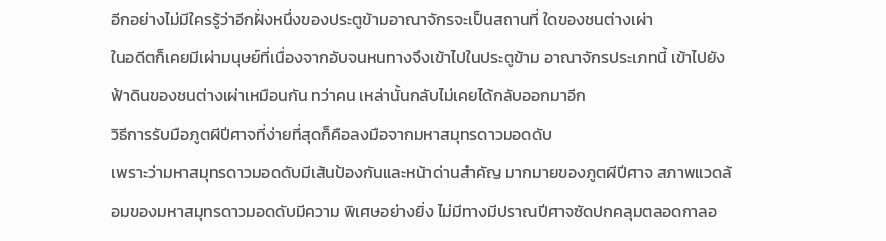อีกอย่างไม่มีใครรู้ว่าอีกฝั่งหนึ่งของประตูข้ามอาณาจักรจะเป็นสถานที่ ใดของชนต่างเผ่า
ในอดีตก็เคยมีเผ่ามนุษย์ที่เนื่องจากอับจนหนทางจึงเข้าไปในประตูข้าม อาณาจักรประเภทนี้ เข้าไปยังฟ้าดินของชนต่างเผ่าเหมือนกัน ทว่าคน เหล่านั้นกลับไม่เคยได้กลับออกมาอีก
วิธีการรับมือภูตผีปีศาจที่ง่ายที่สุดก็คือลงมือจากมหาสมุทรดาวมอดดับ
เพราะว่ามหาสมุทรดาวมอดดับมีเส้นป้องกันและหน้าด่านสำคัญ มากมายของภูตผีปีศาจ สภาพแวดล้อมของมหาสมุทรดาวมอดดับมีความ พิเศษอย่างยิ่ง ไม่มีทางมีปราณปีศาจซัดปกคลุมตลอดกาลอ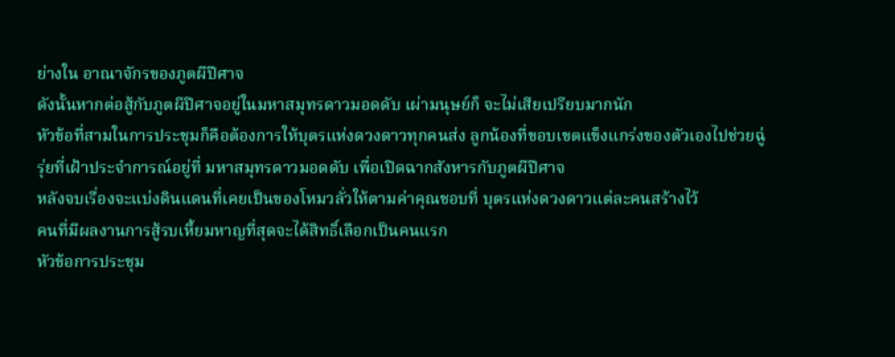ย่างใน อาณาจักรของภูตผีปีศาจ
ดังนั้นหากต่อสู้กับภูตผีปีศาจอยู่ในมหาสมุทรดาวมอดดับ เผ่ามนุษย์ก็ จะไม่เสียเปรียบมากนัก
หัวข้อที่สามในการประชุมก็คือต้องการให้บุตรแห่งดวงดาวทุกคนส่ง ลูกน้องที่ขอบเขตแข็งแกร่งของตัวเองไปช่วยฉู่รุ่ยที่เฝ้าประจำการณ์อยู่ที่ มหาสมุทรดาวมอดดับ เพื่อเปิดฉากสังหารกับภูตผีปีศาจ
หลังจบเรื่องจะแบ่งดินแดนที่เคยเป็นของโหมวลั่วให้ตามค่าคุณชอบที่ บุตรแห่งดวงดาวแต่ละคนสร้างไว้
คนที่มีผลงานการสู้รบเหี้ยมหาญที่สุดจะได้สิทธิ์เลือกเป็นคนแรก
หัวข้อการประชุม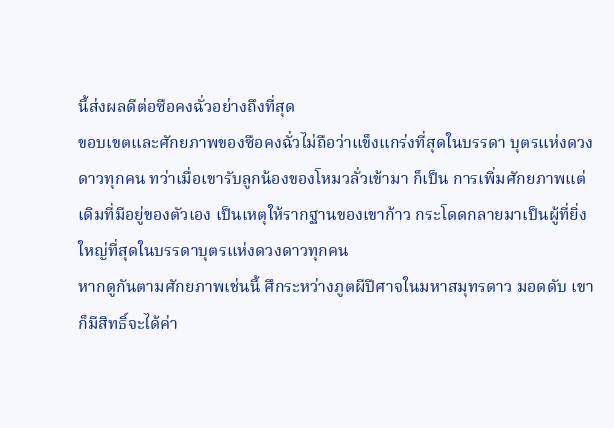นี้ส่งผลดีต่อซือคงฉั่วอย่างถึงที่สุด
ขอบเขตและศักยภาพของซือคงฉั่วไม่ถือว่าแข็งแกร่งที่สุดในบรรดา บุตรแห่งดวงดาวทุกคน ทว่าเมื่อเขารับลูกน้องของโหมวลั่วเข้ามา ก็เป็น การเพิ่มศักยภาพแต่เดิมที่มีอยู่ของตัวเอง เป็นเหตุให้รากฐานของเขาก้าว กระโดดกลายมาเป็นผู้ที่ยิ่งใหญ่ที่สุดในบรรดาบุตรแห่งดวงดาวทุกคน
หากดูกันตามศักยภาพเช่นนี้ ศึกระหว่างภูตผีปีศาจในมหาสมุทรดาว มอดดับ เขาก็มีสิทธิ์จะได้ค่า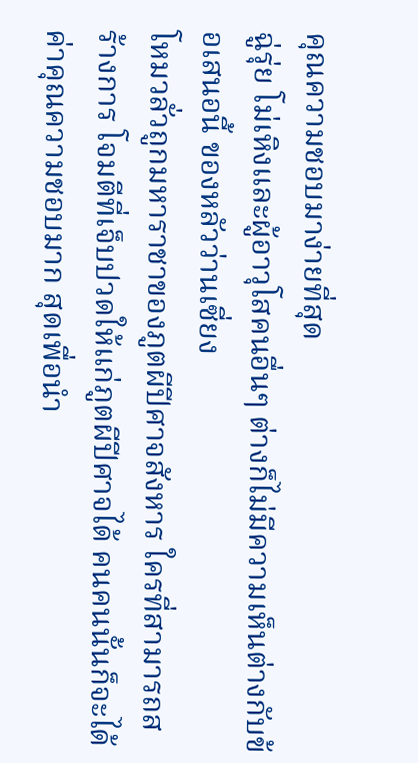คุณความชอบมาง่ายที่สุด
ฉู่รุ่ย โม่เหิงและผู้อาวุโสคนอื่นๆ ต่างก็ไม่มีความเห็นต่างกับข้อเสนอนี้ ของหลัวว่านเซี่ยง
โหมวลั่วถูกมหาราชาของภูตผีปีศาจสังหาร ใครที่สามารถสร้างการ โจมตีที่เจ็บปวดให้แก่ภูตผีปีศาจได้ คนคนนั้นก็จะได้ค่าคุณความชอบมาก สุดเพื่อนำ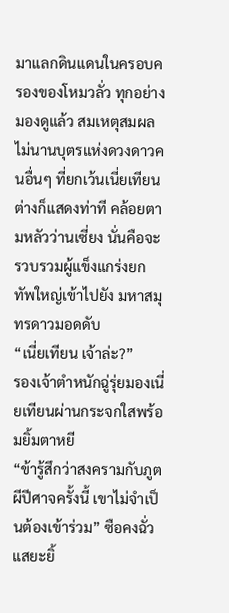มาแลกดินแดนในครอบครองของโหมวลั่ว ทุกอย่างมองดูแล้ว สมเหตุสมผล
ไม่นานบุตรแห่งดวงดาวคนอื่นๆ ที่ยกเว้นเนี่ยเทียนต่างก็แสดงท่าที คล้อยตามหลัวว่านเซี่ยง นั่นคือจะรวบรวมผู้แข็งแกร่งยกทัพใหญ่เข้าไปยัง มหาสมุทรดาวมอดดับ
“เนี่ยเทียน เจ้าล่ะ?”
รองเจ้าตำหนักฉู่รุ่ยมองเนี่ยเทียนผ่านกระจกใสพร้อมยิ้มตาหยี
“ข้ารู้สึกว่าสงครามกับภูตผีปีศาจครั้งนี้ เขาไม่จำเป็นต้องเข้าร่วม” ซือคงฉั่วแสยะยิ้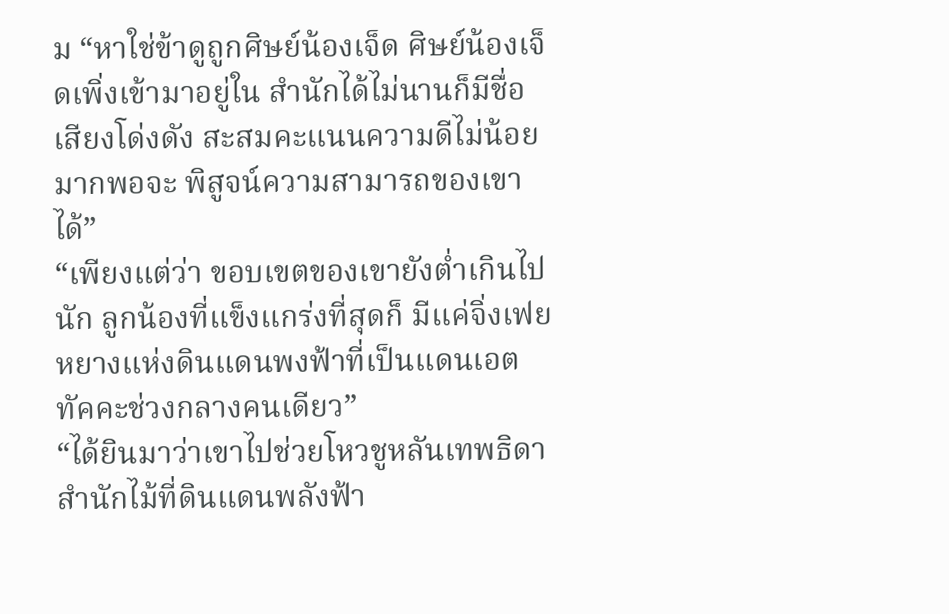ม “หาใช่ข้าดูถูกศิษย์น้องเจ็ด ศิษย์น้องเจ็ดเพิ่งเข้ามาอยู่ใน สำนักได้ไม่นานก็มีชื่อเสียงโด่งดัง สะสมคะแนนความดีไม่น้อย มากพอจะ พิสูจน์ความสามารถของเขาได้”
“เพียงแต่ว่า ขอบเขตของเขายังต่ำเกินไปนัก ลูกน้องที่แข็งแกร่งที่สุดก็ มีแค่จิ่งเฟยหยางแห่งดินแดนพงฟ้าที่เป็นแดนเอตทัคคะช่วงกลางคนเดียว”
“ได้ยินมาว่าเขาไปช่วยโหวชูหลันเทพธิดาสำนักไม้ที่ดินแดนพลังฟ้า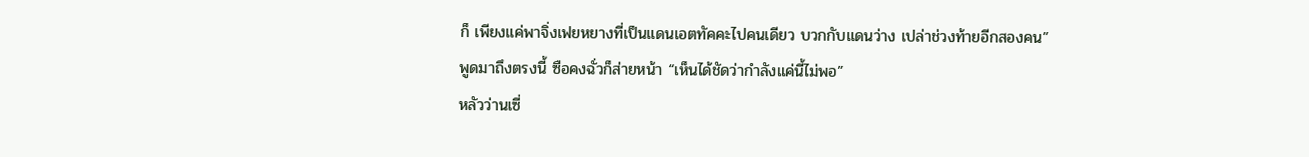ก็ เพียงแค่พาจิ่งเฟยหยางที่เป็นแดนเอตทัคคะไปคนเดียว บวกกับแดนว่าง เปล่าช่วงท้ายอีกสองคน”
พูดมาถึงตรงนี้ ซือคงฉั่วก็ส่ายหน้า “เห็นได้ชัดว่ากำลังแค่นี้ไม่พอ”
หลัวว่านเซี่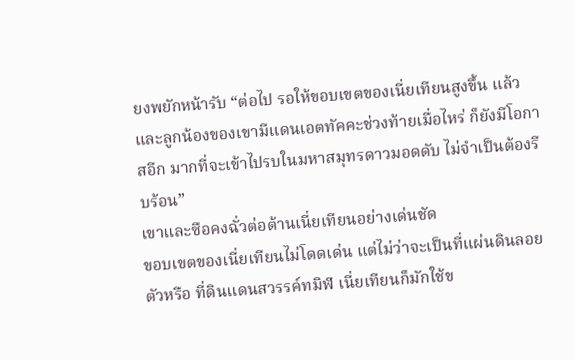ยงพยักหน้ารับ “ต่อไป รอให้ขอบเขตของเนี่ยเทียนสูงขึ้น แล้ว และลูกน้องของเขามีแดนเอตทัคคะช่วงท้ายเมื่อไหร่ ก็ยังมีโอกาสอีก มากที่จะเข้าไปรบในมหาสมุทรดาวมอดดับ ไม่จำเป็นต้องรีบร้อน”
เขาและซือคงฉั่วต่อต้านเนี่ยเทียนอย่างเด่นชัด
ขอบเขตของเนี่ยเทียนไม่โดดเด่น แต่ไม่ว่าจะเป็นที่แผ่นดินลอยตัวหรือ ที่ดินแดนสวรรค์ทมิฬ เนี่ยเทียนก็มักใช้ข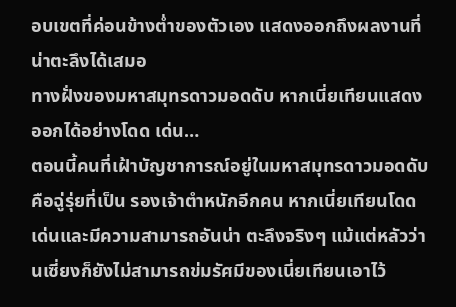อบเขตที่ค่อนข้างต่ำของตัวเอง แสดงออกถึงผลงานที่น่าตะลึงได้เสมอ
ทางฝั่งของมหาสมุทรดาวมอดดับ หากเนี่ยเทียนแสดงออกได้อย่างโดด เด่น…
ตอนนี้คนที่เฝ้าบัญชาการณ์อยู่ในมหาสมุทรดาวมอดดับคือฉู่รุ่ยที่เป็น รองเจ้าตำหนักอีกคน หากเนี่ยเทียนโดดเด่นและมีความสามารถอันน่า ตะลึงจริงๆ แม้แต่หลัวว่านเซี่ยงก็ยังไม่สามารถข่มรัศมีของเนี่ยเทียนเอาไว้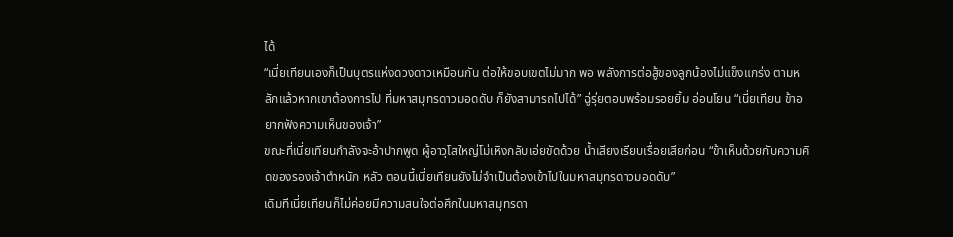ได้
“เนี่ยเทียนเองก็เป็นบุตรแห่งดวงดาวเหมือนกัน ต่อให้ขอบเขตไม่มาก พอ พลังการต่อสู้ของลูกน้องไม่แข็งแกร่ง ตามหลักแล้วหากเขาต้องการไป ที่มหาสมุทรดาวมอดดับ ก็ยังสามารถไปได้” ฉู่รุ่ยตอบพร้อมรอยยิ้ม อ่อนโยน “เนี่ยเทียน ข้าอยากฟังความเห็นของเจ้า”
ขณะที่เนี่ยเทียนกำลังจะอ้าปากพูด ผู้อาวุโสใหญ่โม่เหิงกลับเอ่ยขัดด้วย น้ำเสียงเรียบเรื่อยเสียก่อน “ข้าเห็นด้วยกับความคิดของรองเจ้าตำหนัก หลัว ตอนนี้เนี่ยเทียนยังไม่จำเป็นต้องเข้าไปในมหาสมุทรดาวมอดดับ”
เดิมทีเนี่ยเทียนก็ไม่ค่อยมีความสนใจต่อศึกในมหาสมุทรดา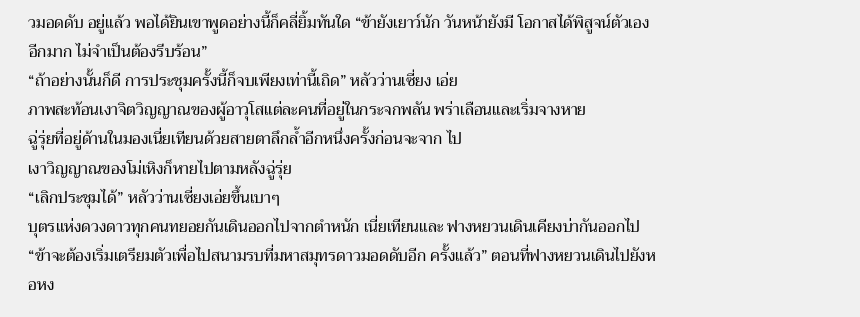วมอดดับ อยู่แล้ว พอได้ยินเขาพูดอย่างนี้ก็คลี่ยิ้มทันใด “ข้ายังเยาว์นัก วันหน้ายังมี โอกาสได้พิสูจน์ตัวเองอีกมาก ไม่จำเป็นต้องรีบร้อน”
“ถ้าอย่างนั้นก็ดี การประชุมครั้งนี้ก็จบเพียงเท่านี้เถิด” หลัวว่านเซี่ยง เอ่ย
ภาพสะท้อนเงาจิตวิญญาณของผู้อาวุโสแต่ละคนที่อยู่ในกระจกพลัน พร่าเลือนและเริ่มจางหาย
ฉู่รุ่ยที่อยู่ด้านในมองเนี่ยเทียนด้วยสายตาลึกล้ำอีกหนึ่งครั้งก่อนจะจาก ไป
เงาวิญญาณของโม่เหิงก็หายไปตามหลังฉู่รุ่ย
“เลิกประชุมได้” หลัวว่านเซี่ยงเอ่ยขึ้นเบาๆ
บุตรแห่งดวงดาวทุกคนทยอยกันเดินออกไปจากตำหนัก เนี่ยเทียนและ ฟางหยวนเดินเคียงบ่ากันออกไป
“ข้าจะต้องเริ่มเตรียมตัวเพื่อไปสนามรบที่มหาสมุทรดาวมอดดับอีก ครั้งแล้ว” ตอนที่ฟางหยวนเดินไปยังหอหง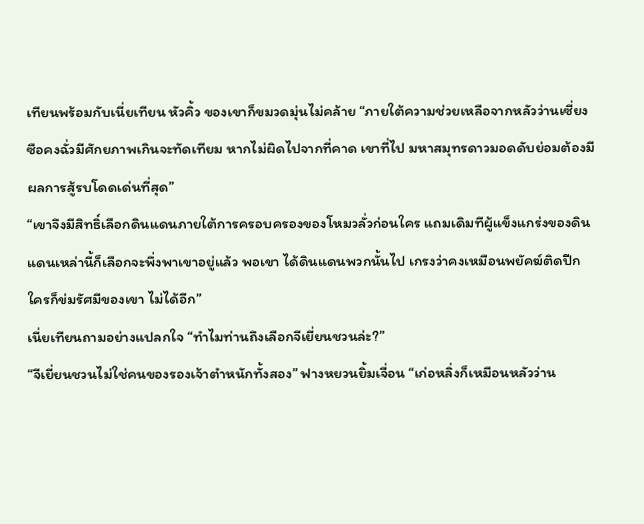เทียนพร้อมกับเนี่ยเทียน หัวคิ้ว ของเขาก็ขมวดมุ่นไม่คล้าย “ภายใต้ความช่วยเหลือจากหลัวว่านเซี่ยง ซือคงฉั่วมีศักยภาพเกินจะทัดเทียม หากไม่ผิดไปจากที่คาด เขาที่ไป มหาสมุทรดาวมอดดับย่อมต้องมีผลการสู้รบโดดเด่นที่สุด”
“เขาจึงมีสิทธิ์เลือกดินแดนภายใต้การครอบครองของโหมวลั่วก่อนใคร แถมเดิมทีผู้แข็งแกร่งของดินแดนเหล่านี้ก็เลือกจะพึ่งพาเขาอยู่แล้ว พอเขา ได้ดินแดนพวกนั้นไป เกรงว่าคงเหมือนพยัคฆ์ติดปีก ใครก็ข่มรัศมีของเขา ไม่ได้อีก”
เนี่ยเทียนถามอย่างแปลกใจ “ทำไมท่านถึงเลือกจีเยี่ยนชวนล่ะ?”
“จีเยี่ยนชวนไม่ใช่คนของรองเจ้าตำหนักทั้งสอง” ฟางหยวนยิ้มเจื่อน “เก่อหลิ่งก็เหมือนหลัวว่าน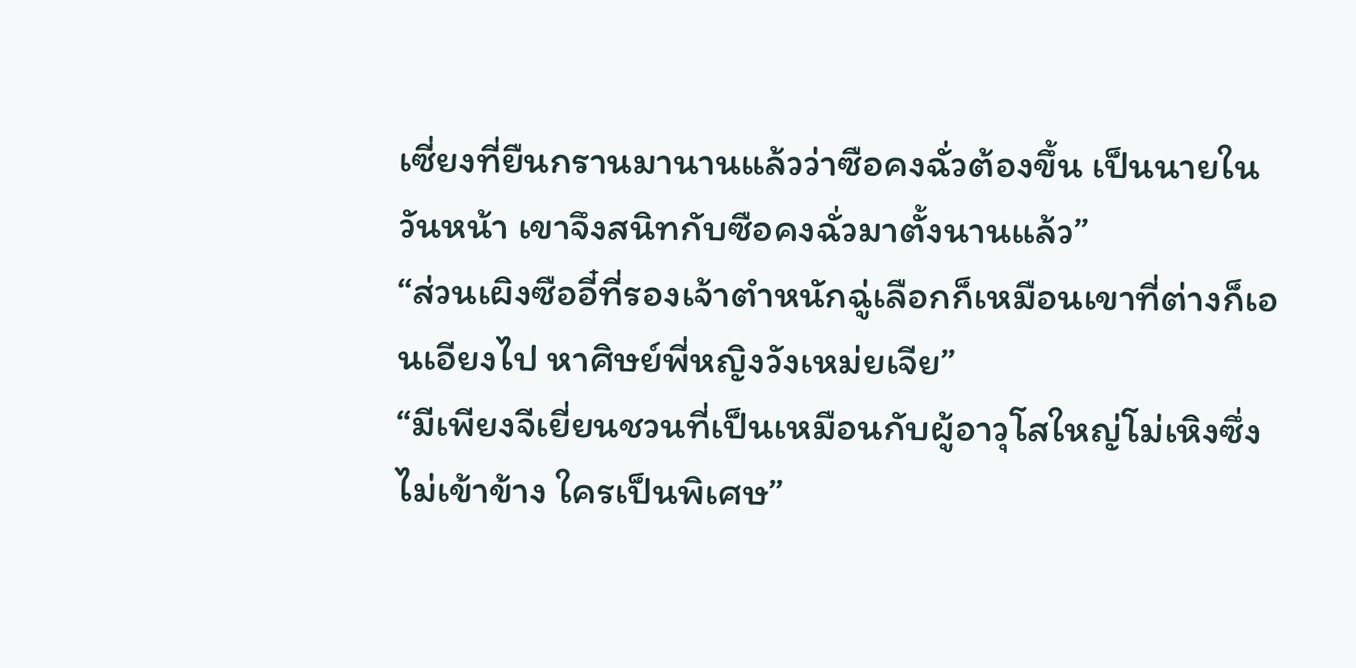เซี่ยงที่ยืนกรานมานานแล้วว่าซือคงฉั่วต้องขึ้น เป็นนายในวันหน้า เขาจึงสนิทกับซือคงฉั่วมาตั้งนานแล้ว”
“ส่วนเผิงซืออี๋ที่รองเจ้าตำหนักฉู่เลือกก็เหมือนเขาที่ต่างก็เอนเอียงไป หาศิษย์พี่หญิงวังเหม่ยเจีย”
“มีเพียงจีเยี่ยนชวนที่เป็นเหมือนกับผู้อาวุโสใหญ่โม่เหิงซึ่งไม่เข้าข้าง ใครเป็นพิเศษ”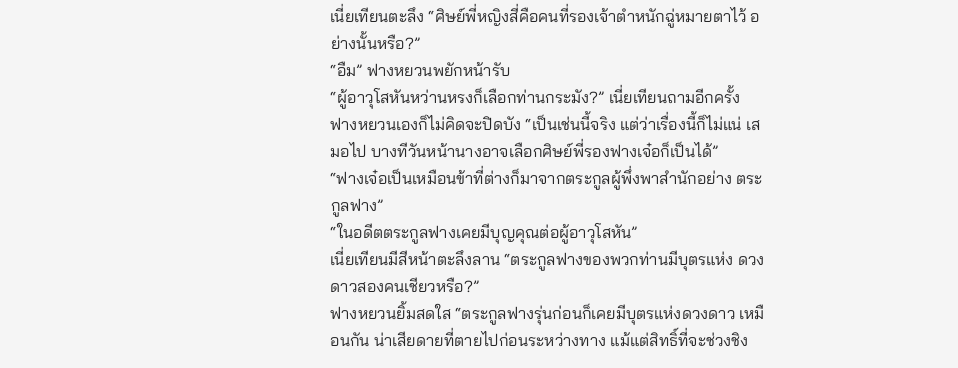เนี่ยเทียนตะลึง “ศิษย์พี่หญิงสี่คือคนที่รองเจ้าตำหนักฉู่หมายตาไว้ อย่างนั้นหรือ?”
“อืม” ฟางหยวนพยักหน้ารับ
“ผู้อาวุโสหันหว่านหรงก็เลือกท่านกระมัง?” เนี่ยเทียนถามอีกครั้ง
ฟางหยวนเองก็ไม่คิดจะปิดบัง “เป็นเช่นนี้จริง แต่ว่าเรื่องนี้ก็ไม่แน่ เสมอไป บางทีวันหน้านางอาจเลือกศิษย์พี่รองฟางเจ๋อก็เป็นได้”
“ฟางเจ๋อเป็นเหมือนข้าที่ต่างก็มาจากตระกูลผู้พึ่งพาสำนักอย่าง ตระกูลฟาง”
“ในอดีตตระกูลฟางเคยมีบุญคุณต่อผู้อาวุโสหัน”
เนี่ยเทียนมีสีหน้าตะลึงลาน “ตระกูลฟางของพวกท่านมีบุตรแห่ง ดวงดาวสองคนเชียวหรือ?”
ฟางหยวนยิ้มสดใส “ตระกูลฟางรุ่นก่อนก็เคยมีบุตรแห่งดวงดาว เหมือนกัน น่าเสียดายที่ตายไปก่อนระหว่างทาง แม้แต่สิทธิ์ที่จะช่วงชิง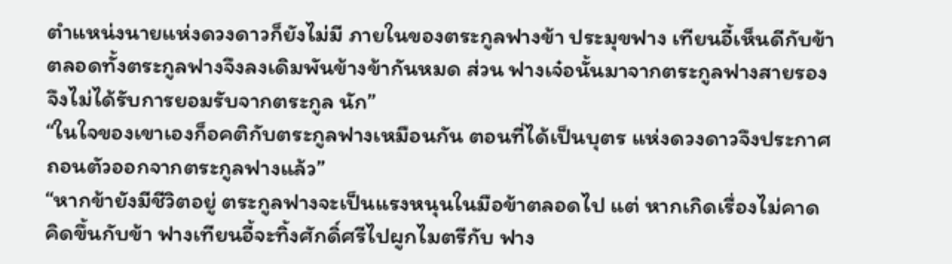ตำแหน่งนายแห่งดวงดาวก็ยังไม่มี ภายในของตระกูลฟางข้า ประมุขฟาง เทียนอี้เห็นดีกับข้า ตลอดทั้งตระกูลฟางจึงลงเดิมพันข้างข้ากันหมด ส่วน ฟางเจ๋อนั้นมาจากตระกูลฟางสายรอง จึงไม่ได้รับการยอมรับจากตระกูล นัก”
“ในใจของเขาเองก็อคติกับตระกูลฟางเหมือนกัน ตอนที่ได้เป็นบุตร แห่งดวงดาวจึงประกาศถอนตัวออกจากตระกูลฟางแล้ว”
“หากข้ายังมีชีวิตอยู่ ตระกูลฟางจะเป็นแรงหนุนในมือข้าตลอดไป แต่ หากเกิดเรื่องไม่คาดคิดขึ้นกับข้า ฟางเทียนอี้จะทิ้งศักดิ์ศรีไปผูกไมตรีกับ ฟาง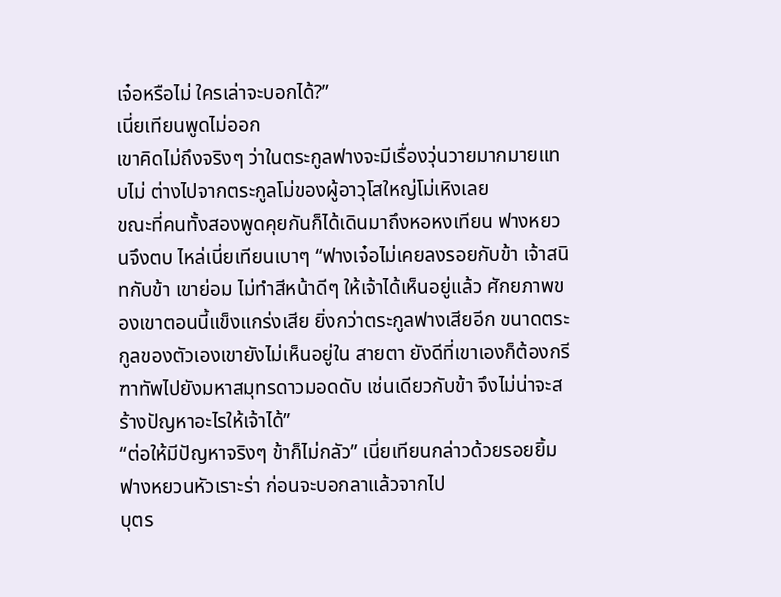เจ๋อหรือไม่ ใครเล่าจะบอกได้?”
เนี่ยเทียนพูดไม่ออก
เขาคิดไม่ถึงจริงๆ ว่าในตระกูลฟางจะมีเรื่องวุ่นวายมากมายแทบไม่ ต่างไปจากตระกูลโม่ของผู้อาวุโสใหญ่โม่เหิงเลย
ขณะที่คนทั้งสองพูดคุยกันก็ได้เดินมาถึงหอหงเทียน ฟางหยวนจึงตบ ไหล่เนี่ยเทียนเบาๆ “ฟางเจ๋อไม่เคยลงรอยกับข้า เจ้าสนิทกับข้า เขาย่อม ไม่ทำสีหน้าดีๆ ให้เจ้าได้เห็นอยู่แล้ว ศักยภาพของเขาตอนนี้แข็งแกร่งเสีย ยิ่งกว่าตระกูลฟางเสียอีก ขนาดตระกูลของตัวเองเขายังไม่เห็นอยู่ใน สายตา ยังดีที่เขาเองก็ต้องกรีฑาทัพไปยังมหาสมุทรดาวมอดดับ เช่นเดียวกับข้า จึงไม่น่าจะสร้างปัญหาอะไรให้เจ้าได้”
“ต่อให้มีปัญหาจริงๆ ข้าก็ไม่กลัว” เนี่ยเทียนกล่าวด้วยรอยยิ้ม
ฟางหยวนหัวเราะร่า ก่อนจะบอกลาแล้วจากไป
บุตร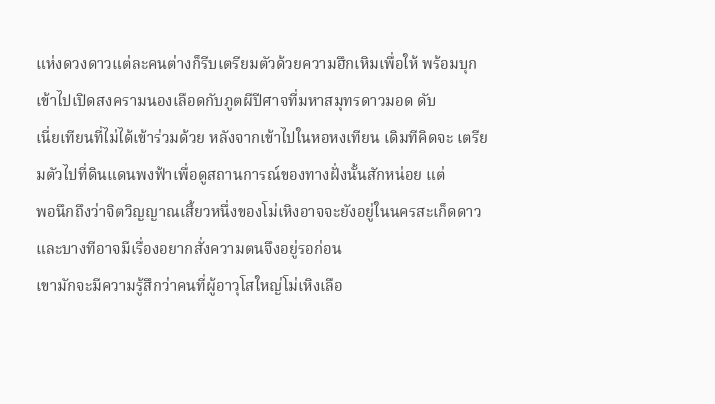แห่งดวงดาวแต่ละคนต่างก็รีบเตรียมตัวด้วยความฮึกเหิมเพื่อให้ พร้อมบุกเข้าไปเปิดสงครามนองเลือดกับภูตผีปีศาจที่มหาสมุทรดาวมอด ดับ
เนี่ยเทียนที่ไม่ได้เข้าร่วมด้วย หลังจากเข้าไปในหอหงเทียน เดิมทีคิดจะ เตรียมตัวไปที่ดินแดนพงฟ้าเพื่อดูสถานการณ์ของทางฝั่งนั้นสักหน่อย แต่
พอนึกถึงว่าจิตวิญญาณเสี้ยวหนึ่งของโม่เหิงอาจจะยังอยู่ในนครสะเก็ดดาว และบางทีอาจมีเรื่องอยากสั่งความตนจึงอยู่รอก่อน
เขามักจะมีความรู้สึกว่าคนที่ผู้อาวุโสใหญ่โม่เหิงเลือ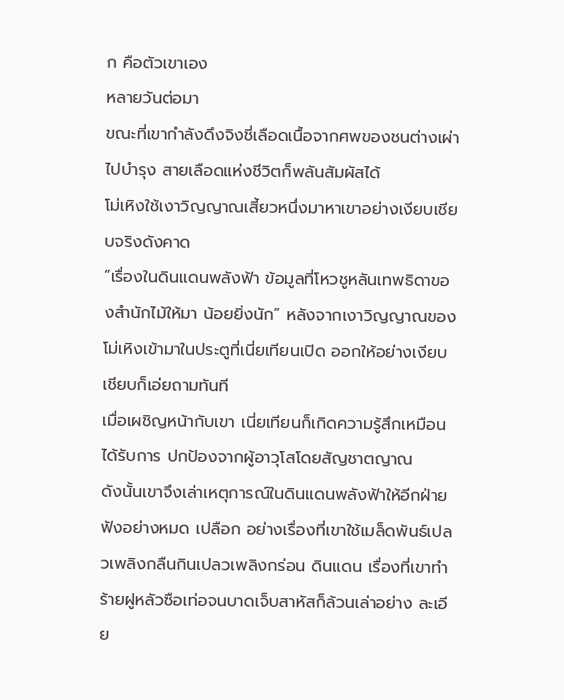ก คือตัวเขาเอง
หลายวันต่อมา
ขณะที่เขากำลังดึงจิงชี่เลือดเนื้อจากศพของชนต่างเผ่าไปบำรุง สายเลือดแห่งชีวิตก็พลันสัมผัสได้
โม่เหิงใช้เงาวิญญาณเสี้ยวหนึ่งมาหาเขาอย่างเงียบเชียบจริงดังคาด
“เรื่องในดินแดนพลังฟ้า ข้อมูลที่โหวชูหลันเทพธิดาของสำนักไม้ให้มา น้อยยิ่งนัก” หลังจากเงาวิญญาณของโม่เหิงเข้ามาในประตูที่เนี่ยเทียนเปิด ออกให้อย่างเงียบเชียบก็เอ่ยถามทันที
เมื่อเผชิญหน้ากับเขา เนี่ยเทียนก็เกิดความรู้สึกเหมือนได้รับการ ปกป้องจากผู้อาวุโสโดยสัญชาตญาณ
ดังนั้นเขาจึงเล่าเหตุการณ์ในดินแดนพลังฟ้าให้อีกฝ่ายฟังอย่างหมด เปลือก อย่างเรื่องที่เขาใช้เมล็ดพันธ์เปลวเพลิงกลืนกินเปลวเพลิงกร่อน ดินแดน เรื่องที่เขาทำร้ายฝูหลัวซือเท่อจนบาดเจ็บสาหัสก็ล้วนเล่าอย่าง ละเอีย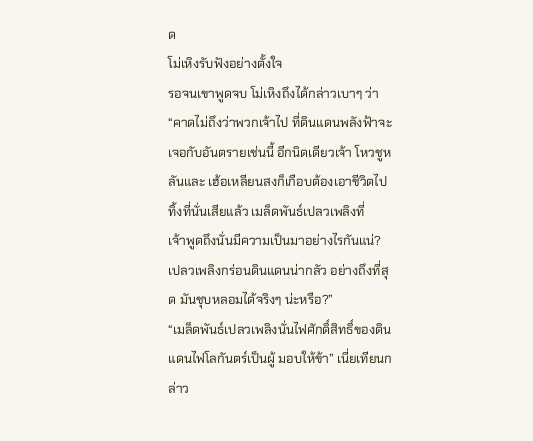ด
โม่เหิงรับฟังอย่างตั้งใจ
รอจนเขาพูดจบ โม่เหิงถึงได้กล่าวเบาๆ ว่า “คาดไม่ถึงว่าพวกเจ้าไป ที่ดินแดนพลังฟ้าจะเจอกับอันตรายเช่นนี้ อีกนิดเดียวเจ้า โหวชูหลันและ เฮ้อเหลียนสงก็เกือบต้องเอาชีวิตไปทิ้งที่นั่นเสียแล้ว เมล็ดพันธ์เปลวเพลิงที่
เจ้าพูดถึงนั่นมีความเป็นมาอย่างไรกันแน่? เปลวเพลิงกร่อนดินแดนน่ากลัว อย่างถึงที่สุด มันชุบหลอมได้จริงๆ น่ะหรือ?”
“เมล็ดพันธ์เปลวเพลิงนั่นไฟศักดิ์สิทธิ์ของดินแดนไฟโลกันตร์เป็นผู้ มอบให้ข้า” เนี่ยเทียนกล่าว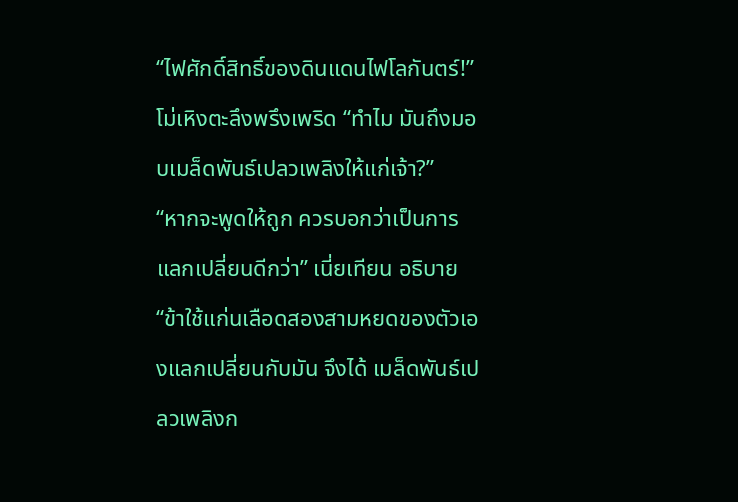“ไฟศักดิ์สิทธิ์ของดินแดนไฟโลกันตร์!” โม่เหิงตะลึงพรึงเพริด “ทำไม มันถึงมอบเมล็ดพันธ์เปลวเพลิงให้แก่เจ้า?”
“หากจะพูดให้ถูก ควรบอกว่าเป็นการแลกเปลี่ยนดีกว่า” เนี่ยเทียน อธิบาย “ข้าใช้แก่นเลือดสองสามหยดของตัวเองแลกเปลี่ยนกับมัน จึงได้ เมล็ดพันธ์เปลวเพลิงก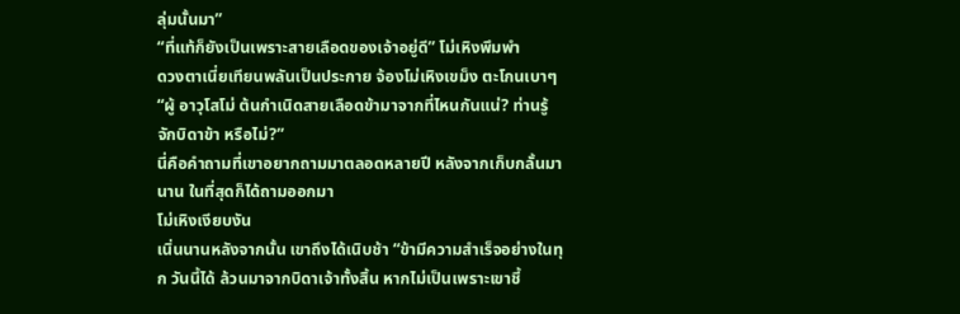ลุ่มนั้นมา”
“ที่แท้ก็ยังเป็นเพราะสายเลือดของเจ้าอยู่ดี” โม่เหิงพึมพำ
ดวงตาเนี่ยเทียนพลันเป็นประกาย จ้องโม่เหิงเขม็ง ตะโกนเบาๆ “ผู้ อาวุโสโม่ ต้นกำเนิดสายเลือดข้ามาจากที่ไหนกันแน่? ท่านรู้จักบิดาข้า หรือไม่?”
นี่คือคำถามที่เขาอยากถามมาตลอดหลายปี หลังจากเก็บกลั้นมานาน ในที่สุดก็ได้ถามออกมา
โม่เหิงเงียบงัน
เนิ่นนานหลังจากนั้น เขาถึงได้เนิบช้า “ข้ามีความสำเร็จอย่างในทุก วันนี้ได้ ล้วนมาจากบิดาเจ้าทั้งสิ้น หากไม่เป็นเพราะเขาชี้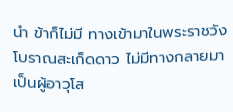นำ ข้าก็ไม่มี ทางเข้ามาในพระราชวังโบราณสะเก็ดดาว ไม่มีทางกลายมาเป็นผู้อาวุโส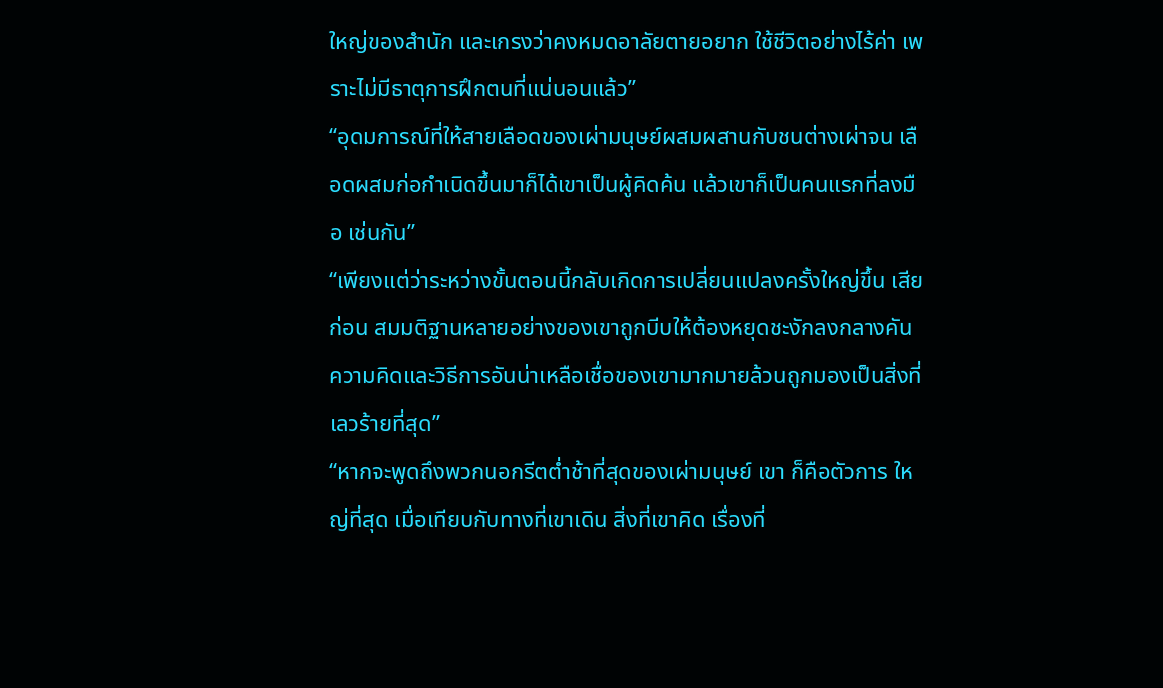ใหญ่ของสำนัก และเกรงว่าคงหมดอาลัยตายอยาก ใช้ชีวิตอย่างไร้ค่า เพราะไม่มีธาตุการฝึกตนที่แน่นอนแล้ว”
“อุดมการณ์ที่ให้สายเลือดของเผ่ามนุษย์ผสมผสานกับชนต่างเผ่าจน เลือดผสมก่อกำเนิดขึ้นมาก็ได้เขาเป็นผู้คิดค้น แล้วเขาก็เป็นคนแรกที่ลงมือ เช่นกัน”
“เพียงแต่ว่าระหว่างขั้นตอนนี้กลับเกิดการเปลี่ยนแปลงครั้งใหญ่ขึ้น เสียก่อน สมมติฐานหลายอย่างของเขาถูกบีบให้ต้องหยุดชะงักลงกลางคัน ความคิดและวิธีการอันน่าเหลือเชื่อของเขามากมายล้วนถูกมองเป็นสิ่งที่ เลวร้ายที่สุด”
“หากจะพูดถึงพวกนอกรีตต่ำช้าที่สุดของเผ่ามนุษย์ เขา ก็คือตัวการ ใหญ่ที่สุด เมื่อเทียบกับทางที่เขาเดิน สิ่งที่เขาคิด เรื่องที่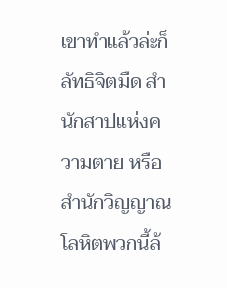เขาทำแล้วล่ะก็ ลัทธิจิตมืด สำนักสาปแห่งความตาย หรือสำนักวิญญาณโลหิตพวกนี้ล้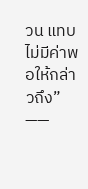วน แทบไม่มีค่าพอให้กล่าวถึง”
——